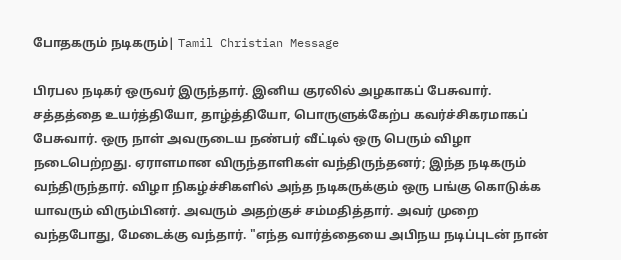போதகரும் நடிகரும்| Tamil Christian Message

பிரபல நடிகர் ஒருவர் இருந்தார். இனிய குரலில் அழகாகப் பேசுவார். சத்தத்தை உயர்த்தியோ, தாழ்த்தியோ, பொருளுக்கேற்ப கவர்ச்சிகரமாகப் பேசுவார். ஒரு நாள் அவருடைய நண்பர் வீட்டில் ஒரு பெரும் விழா நடைபெற்றது. ஏராளமான விருந்தாளிகள் வந்திருந்தனர்; இந்த நடிகரும் வந்திருந்தார். விழா நிகழ்ச்சிகளில் அந்த நடிகருக்கும் ஒரு பங்கு கொடுக்க யாவரும் விரும்பினர். அவரும் அதற்குச் சம்மதித்தார். அவர் முறை வந்தபோது, மேடைக்கு வந்தார். "எந்த வார்த்தையை அபிநய நடிப்புடன் நான்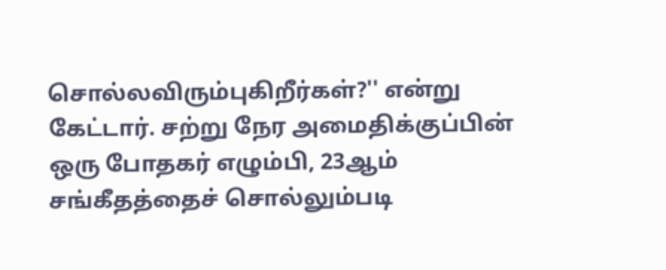சொல்லவிரும்புகிறீர்கள்?'' என்று கேட்டார். சற்று நேர அமைதிக்குப்பின் ஒரு போதகர் எழும்பி, 23ஆம் சங்கீதத்தைச் சொல்லும்படி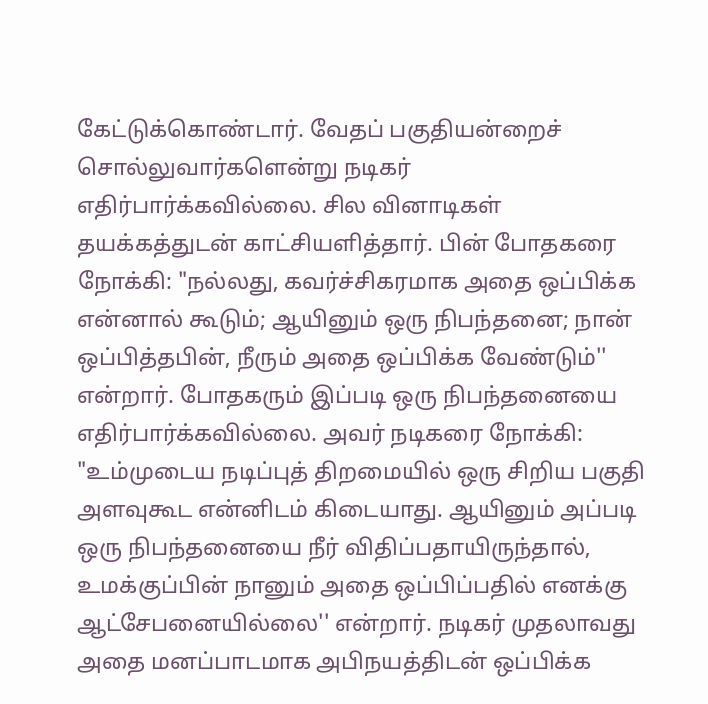கேட்டுக்கொண்டார். வேதப் பகுதியன்றைச் சொல்லுவார்களென்று நடிகர் எதிர்பார்க்கவில்லை. சில வினாடிகள் தயக்கத்துடன் காட்சியளித்தார். பின் போதகரை நோக்கி: "நல்லது, கவர்ச்சிகரமாக அதை ஒப்பிக்க என்னால் கூடும்; ஆயினும் ஒரு நிபந்தனை; நான் ஒப்பித்தபின், நீரும் அதை ஒப்பிக்க வேண்டும்'' என்றார். போதகரும் இப்படி ஒரு நிபந்தனையை எதிர்பார்க்கவில்லை. அவர் நடிகரை நோக்கி: "உம்முடைய நடிப்புத் திறமையில் ஒரு சிறிய பகுதி அளவுகூட என்னிடம் கிடையாது. ஆயினும் அப்படி ஒரு நிபந்தனையை நீர் விதிப்பதாயிருந்தால், உமக்குப்பின் நானும் அதை ஒப்பிப்பதில் எனக்கு ஆட்சேபனையில்லை'' என்றார். நடிகர் முதலாவது அதை மனப்பாடமாக அபிநயத்திடன் ஒப்பிக்க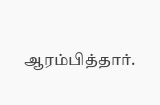ஆரம்பித்தார்.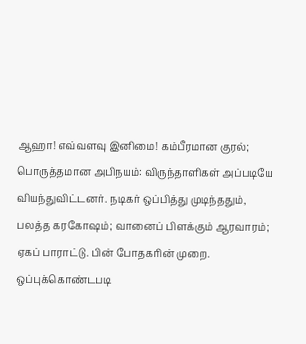ஆஹா! எவ்வளவு இனிமை! கம்பீரமான குரல்; பொருத்தமான அபிநயம்: விருந்தாளிகள் அப்படியே வியந்துவிட்டனர். நடிகர் ஒப்பித்து முடிந்ததும், பலத்த கரகோஷம்; வானைப் பிளக்கும் ஆரவாரம்; ஏகப் பாராட்டு. பின் போதகரின் முறை. ஒப்புக்கொண்டபடி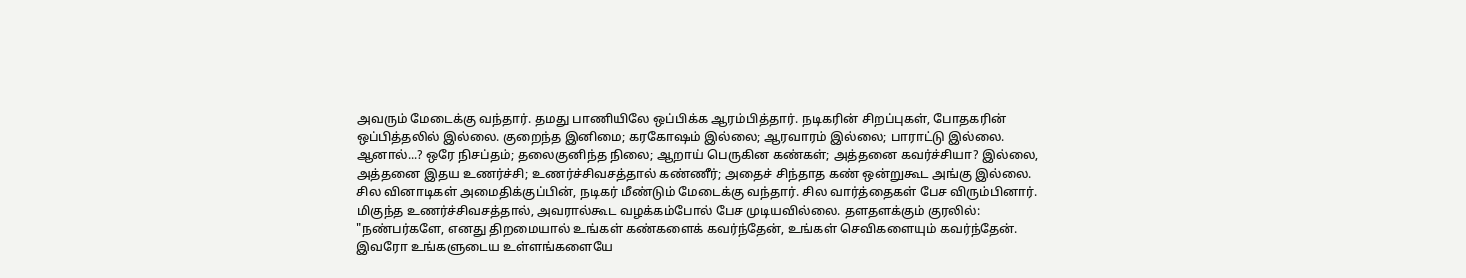அவரும் மேடைக்கு வந்தார். தமது பாணியிலே ஒப்பிக்க ஆரம்பித்தார். நடிகரின் சிறப்புகள், போதகரின் ஒப்பித்தலில் இல்லை. குறைந்த இனிமை; கரகோஷம் இல்லை; ஆரவாரம் இல்லை; பாராட்டு இல்லை. ஆனால்...? ஒரே நிசப்தம்; தலைகுனிந்த நிலை; ஆறாய் பெருகின கண்கள்; அத்தனை கவர்ச்சியா? இல்லை, அத்தனை இதய உணர்ச்சி; உணர்ச்சிவசத்தால் கண்ணீர்; அதைச் சிந்தாத கண் ஒன்றுகூட அங்கு இல்லை. சில வினாடிகள் அமைதிக்குப்பின், நடிகர் மீண்டும் மேடைக்கு வந்தார். சில வார்த்தைகள் பேச விரும்பினார். மிகுந்த உணர்ச்சிவசத்தால், அவரால்கூட வழக்கம்போல் பேச முடியவில்லை. தளதளக்கும் குரலில்: "நண்பர்களே, எனது திறமையால் உங்கள் கண்களைக் கவர்ந்தேன், உங்கள் செவிகளையும் கவர்ந்தேன். இவரோ உங்களுடைய உள்ளங்களையே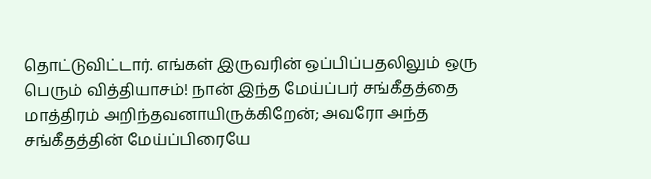தொட்டுவிட்டார். எங்கள் இருவரின் ஒப்பிப்பதலிலும் ஒரு பெரும் வித்தியாசம்! நான் இந்த மேய்ப்பர் சங்கீதத்தை மாத்திரம் அறிந்தவனாயிருக்கிறேன்; அவரோ அந்த சங்கீதத்தின் மேய்ப்பிரையே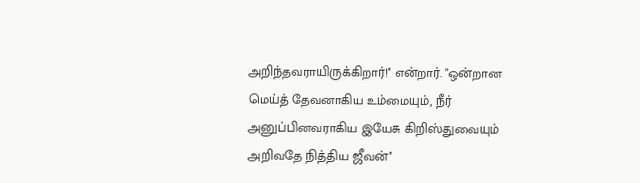அறிந்தவராயிருக்கிறார்!'' என்றார். "ஒன்றான மெய்த் தேவனாகிய உம்மையும், நீர் அனுப்பினவராகிய இயேசு கிறிஸ்துவையும் அறிவதே நித்திய ஜீவன்''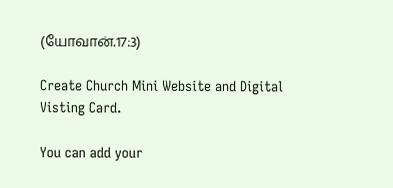(யோவான்.17:3)

Create Church Mini Website and Digital Visting Card.

You can add your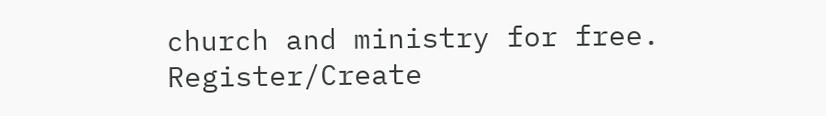church and ministry for free.
Register/Create